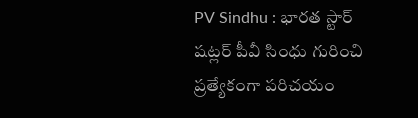PV Sindhu : భారత స్టార్ షట్లర్ పీవీ సింధు గురించి ప్రత్యేకంగా పరిచయం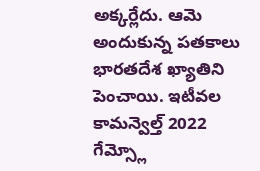అక్కర్లేదు. ఆమె అందుకున్న పతకాలు భారతదేశ ఖ్యాతిని పెంచాయి. ఇటీవల కామన్వెల్త్ 2022 గేమ్స్లో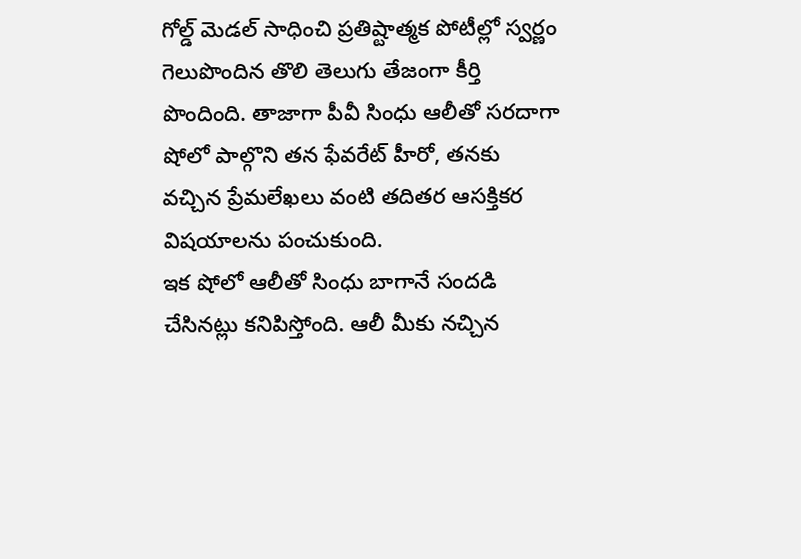గోల్డ్ మెడల్ సాధించి ప్రతిష్టాత్మక పోటీల్లో స్వర్ణం గెలుపొందిన తొలి తెలుగు తేజంగా కీర్తి పొందింది. తాజాగా పీవీ సింధు ఆలీతో సరదాగా షోలో పాల్గొని తన ఫేవరేట్ హీరో, తనకు వచ్చిన ప్రేమలేఖలు వంటి తదితర ఆసక్తికర విషయాలను పంచుకుంది.
ఇక షోలో ఆలీతో సింధు బాగానే సందడి చేసినట్లు కనిపిస్తోంది. ఆలీ మీకు నచ్చిన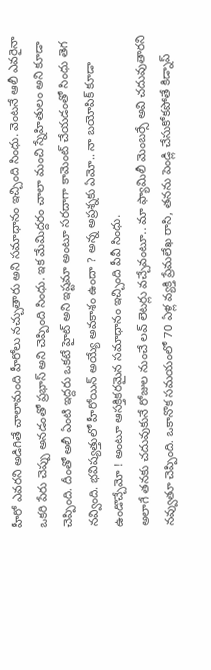హీరో ఎవరని అడిగితే చాలామంది హీరోలు నచ్చుతారు అని సమాధానం ఇచ్చింది సింధు. వెంటనే ఆలీ ఎవరైనా ఒకరి పేరు చెప్పు అనడంతో ప్రభాస్ అని చెప్పింది సింధు. ఇక మేమిద్దరం చాలా మంచి స్నేహితులం అని కూడా చెప్పింది. దీంతో అలీ ఏంటి ఇద్దరు ఒకటే హైట్ అని ఇష్టమా అంటూ సరదాగా కామెంట్ చేయడంతో సింధు తెగ నవ్వింది. భవిష్యత్తులో హీరోయిన్ అయ్యే అవకాశం ఉందా ? అన్న అప్రశ్నకు ఏమో.. నా బయోపిక్ కూడా ఉండొచ్చేమో ! అంటూ ఆసక్తికరమైన సమాధానం ఇచ్చింది పీవీ సింధు.
అలాగే తనకు చదువుకునే రోజుల నుంచే లవ్ లెటర్లు వచ్చేవంటూ.. మా ఫ్యామిలీ మెంబర్సే అవి చదువుతారని నవ్వుతూ చెప్పింది. ఒకానొక సమయంలో 70 ఏళ్ల వ్యక్తి ప్రేమలేఖ రాసి, తనను పెండ్లి చేసుకోకపోతే కిడ్నాప్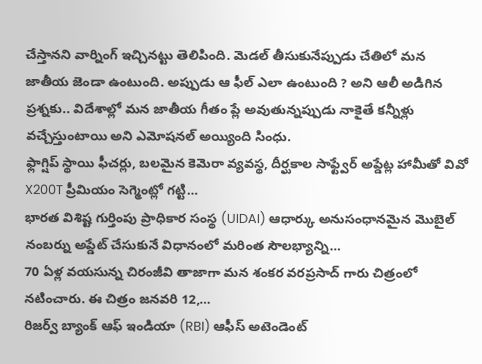చేస్తానని వార్నింగ్ ఇచ్చినట్టు తెలిపింది. మెడల్ తీసుకునేప్పుడు చేతిలో మన జాతీయ జెండా ఉంటుంది. అప్పుడు ఆ ఫీల్ ఎలా ఉంటుంది ? అని ఆలీ అడిగిన ప్రశ్నకు.. విదేశాల్లో మన జాతీయ గీతం ప్లే అవుతున్నప్పుడు నాకైతే కన్నీళ్లు వచ్చేస్తుంటాయి అని ఎమోషనల్ అయ్యింది సింధు.
ఫ్లాగ్షిప్ స్థాయి ఫీచర్లు, బలమైన కెమెరా వ్యవస్థ, దీర్ఘకాల సాఫ్ట్వేర్ అప్డేట్ల హామీతో వివో X200T ప్రీమియం సెగ్మెంట్లో గట్టి…
భారత విశిష్ట గుర్తింపు ప్రాధికార సంస్థ (UIDAI) ఆధార్కు అనుసంధానమైన మొబైల్ నంబర్ను అప్డేట్ చేసుకునే విధానంలో మరింత సౌలభ్యాన్ని…
70 ఏళ్ల వయసున్న చిరంజీవి తాజాగా మన శంకర వరప్రసాద్ గారు చిత్రంలో నటించారు. ఈ చిత్రం జనవరి 12,…
రిజర్వ్ బ్యాంక్ ఆఫ్ ఇండియా (RBI) ఆఫీస్ అటెండెంట్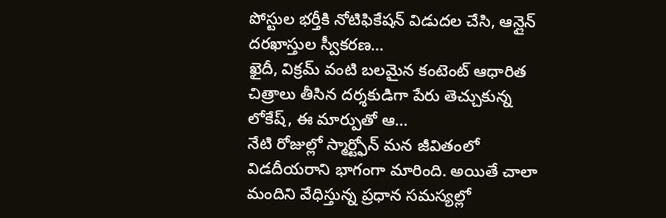పోస్టుల భర్తీకి నోటిఫికేషన్ విడుదల చేసి, ఆన్లైన్ దరఖాస్తుల స్వీకరణ…
ఖైదీ, విక్రమ్ వంటి బలమైన కంటెంట్ ఆధారిత చిత్రాలు తీసిన దర్శకుడిగా పేరు తెచ్చుకున్న లోకేష్, ఈ మార్పుతో ఆ…
నేటి రోజుల్లో స్మార్ట్ఫోన్ మన జీవితంలో విడదీయరాని భాగంగా మారింది. అయితే చాలా మందిని వేధిస్తున్న ప్రధాన సమస్యల్లో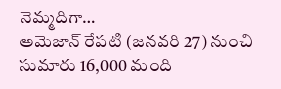నెమ్మదిగా…
అమెజాన్ రేపటి (జనవరి 27) నుంచి సుమారు 16,000 మంది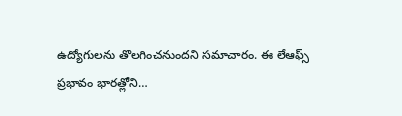ఉద్యోగులను తొలగించనుందని సమాచారం. ఈ లేఆఫ్స్ ప్రభావం భారత్లోని…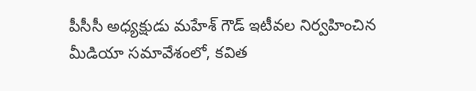పీసీసీ అధ్యక్షుడు మహేశ్ గౌడ్ ఇటీవల నిర్వహించిన మీడియా సమావేశంలో, కవిత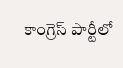కాంగ్రెస్ పార్టీలో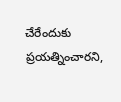చేరేందుకు ప్రయత్నించారని,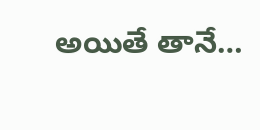అయితే తానే…